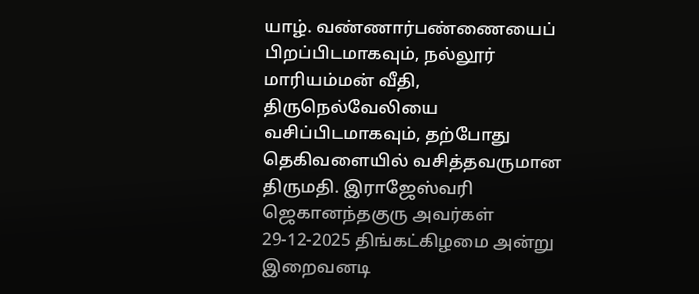யாழ். வண்ணார்பண்ணையைப் பிறப்பிடமாகவும், நல்லூர் மாரியம்மன் வீதி, திருநெல்வேலியை வசிப்பிடமாகவும், தற்போது தெகிவளையில் வசித்தவருமான திருமதி. இராஜேஸ்வரி ஜெகானந்தகுரு அவர்கள் 29-12-2025 திங்கட்கிழமை அன்று இறைவனடி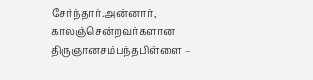சேர்ந்தார்.அன்னார், காலஞ்சென்றவர்களான திருஞானசம்பந்தபிள்ளை –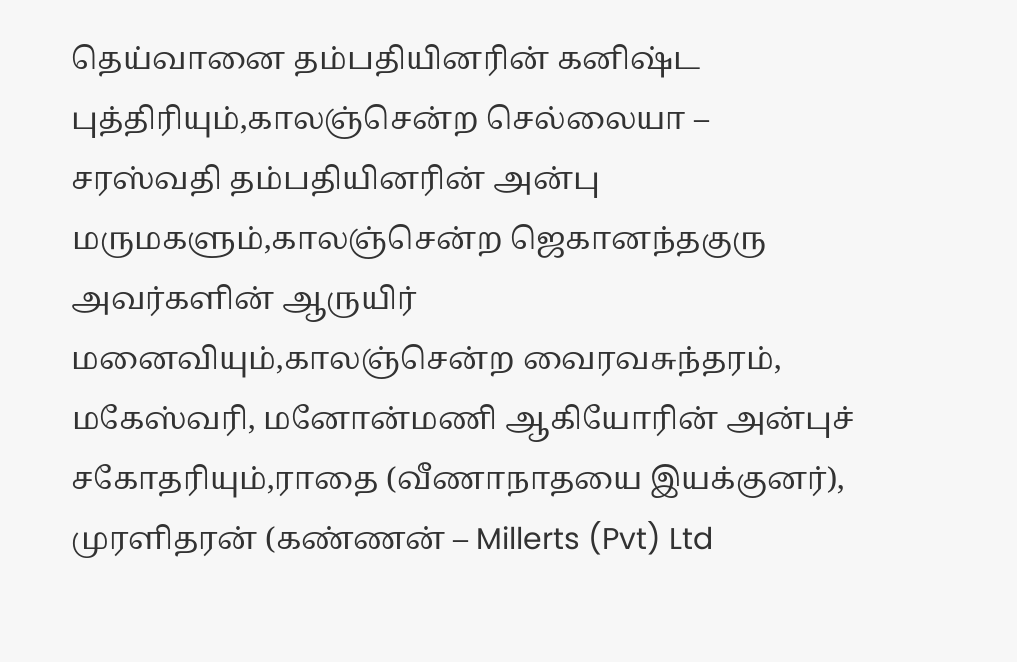தெய்வானை தம்பதியினரின் கனிஷ்ட புத்திரியும்,காலஞ்சென்ற செல்லையா – சரஸ்வதி தம்பதியினரின் அன்பு மருமகளும்,காலஞ்சென்ற ஜெகானந்தகுரு அவர்களின் ஆருயிர் மனைவியும்,காலஞ்சென்ற வைரவசுந்தரம், மகேஸ்வரி, மனோன்மணி ஆகியோரின் அன்புச் சகோதரியும்,ராதை (வீணாநாதயை இயக்குனர்), முரளிதரன் (கண்ணன் – Millerts (Pvt) Ltd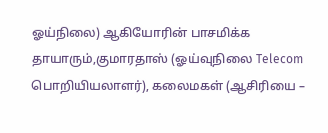ஓய்நிலை) ஆகியோரின் பாசமிக்க தாயாரும்,குமாரதாஸ் (ஓய்வுநிலை Telecom பொறியியலாளர்), கலைமகள் (ஆசிரியை –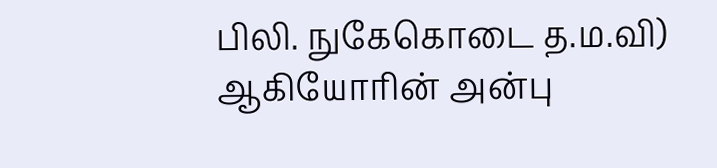பிலி. நுகேகொடை த.ம.வி) ஆகியோரின் அன்பு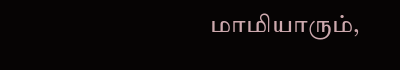மாமியாரும்,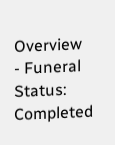Overview
- Funeral Status: Completed